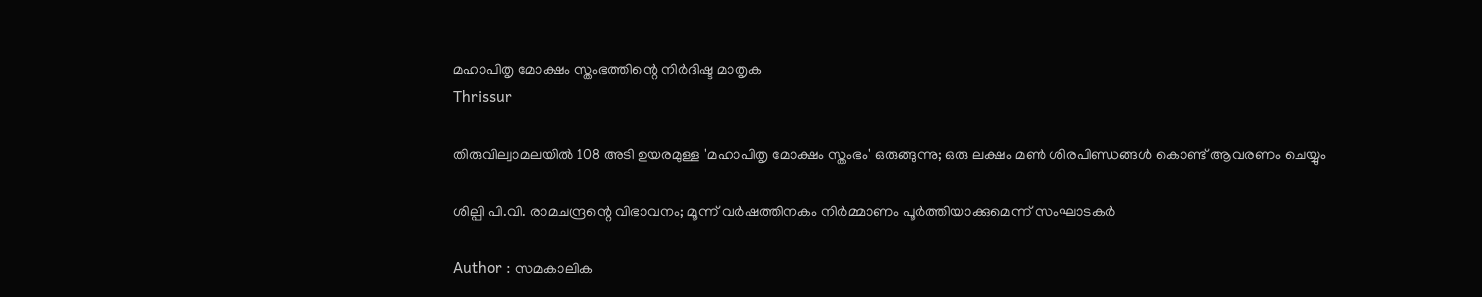മഹാപിതൃ മോക്ഷം സ്തംഭത്തിന്റെ നിർദിഷ്ട മാതൃക
Thrissur

തിരുവില്വാമലയിൽ 108 അടി ഉയരമുള്ള 'മഹാപിതൃ മോക്ഷം സ്തംഭം' ഒരുങ്ങുന്നു; ഒരു ലക്ഷം മൺ ശിരപിണ്ഡങ്ങൾ കൊണ്ട് ആവരണം ചെയ്യും

ശില്പി പി.വി. രാമചന്ദ്രന്റെ വിഭാവനം; മൂന്ന് വർഷത്തിനകം നിർമ്മാണം പൂർത്തിയാക്കുമെന്ന് സംഘാടകർ

Author : സമകാലിക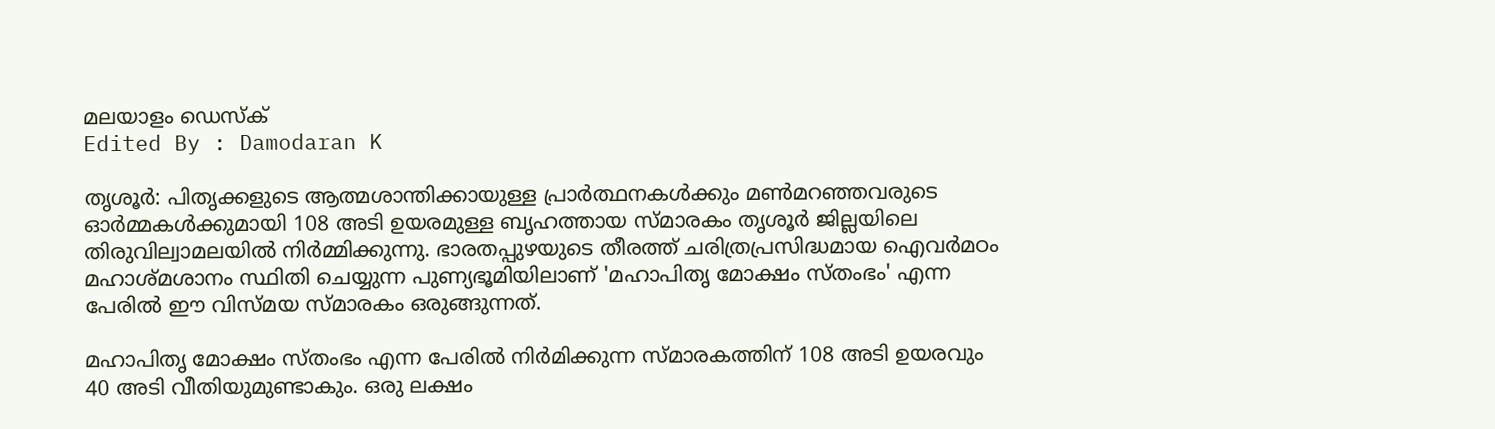മലയാളം ഡെസ്ക്
Edited By : Damodaran K

തൃശൂർ: പിതൃക്കളുടെ ആത്മശാന്തിക്കായുള്ള പ്രാർത്ഥനകൾക്കും മൺമറഞ്ഞവരുടെ ഓർമ്മകൾക്കുമായി 108 അടി ഉയരമുള്ള ബൃഹത്തായ സ്മാരകം തൃശൂർ ജില്ലയിലെ തിരുവില്വാമലയിൽ നിർമ്മിക്കുന്നു. ഭാരതപ്പുഴയുടെ തീരത്ത് ചരിത്രപ്രസിദ്ധമായ ഐവർമഠം മഹാശ്മശാനം സ്ഥിതി ചെയ്യുന്ന പുണ്യഭൂമിയിലാണ് 'മഹാപിതൃ മോക്ഷം സ്തംഭം' എന്ന പേരിൽ ഈ വിസ്മയ സ്മാരകം ഒരുങ്ങുന്നത്.

മഹാപിതൃ മോക്ഷം സ്തംഭം എന്ന പേരില്‍ നിര്‍മിക്കുന്ന സ്മാരകത്തിന് 108 അടി ഉയരവും 40 അടി വീതിയുമുണ്ടാകും. ഒരു ലക്ഷം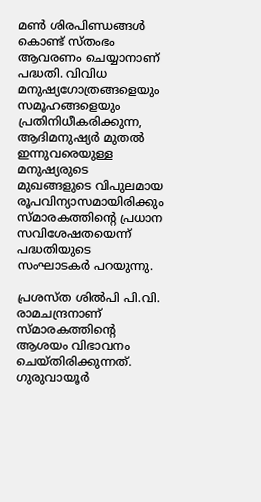മണ്‍ ശിരപിണ്ഡങ്ങള്‍ കൊണ്ട് സ്തംഭം ആവരണം ചെയ്യാനാണ് പദ്ധതി. വിവിധ മനുഷ്യഗോത്രങ്ങളെയും സമൂഹങ്ങളെയും പ്രതിനിധീകരിക്കുന്ന, ആദിമനുഷ്യര്‍ മുതല്‍ ഇന്നുവരെയുള്ള മനുഷ്യരുടെ മുഖങ്ങളുടെ വിപുലമായ രൂപവിന്യാസമായിരിക്കും സ്മാരകത്തിന്റെ പ്രധാന സവിശേഷതയെന്ന് പദ്ധതിയുടെ സംഘാടകര്‍ പറയുന്നു.

പ്രശസ്ത ശില്‍പി പി.വി. രാമചന്ദ്രനാണ് സ്മാരകത്തിന്റെ ആശയം വിഭാവനം ചെയ്തിരിക്കുന്നത്. ഗുരുവായൂര്‍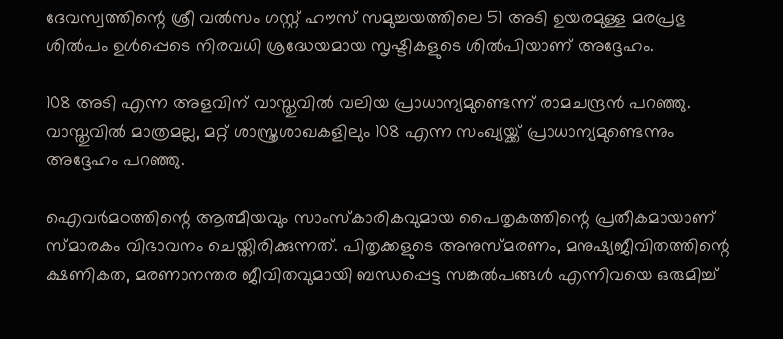ദേവസ്വത്തിന്റെ ശ്രീ വല്‍സം ഗസ്റ്റ് ഹൗസ് സമുച്ചയത്തിലെ 51 അടി ഉയരമുള്ള മരപ്രഭു ശില്‍പം ഉള്‍പ്പെടെ നിരവധി ശ്രദ്ധേയമായ സൃഷ്ടികളുടെ ശില്‍പിയാണ് അദ്ദേഹം.

108 അടി എന്ന അളവിന് വാസ്തുവില്‍ വലിയ പ്രാധാന്യമുണ്ടെന്ന് രാമചന്ദ്രന്‍ പറഞ്ഞു. വാസ്തുവില്‍ മാത്രമല്ല, മറ്റ് ശാസ്ത്രശാഖകളിലും 108 എന്ന സംഖ്യയ്ക്ക് പ്രാധാന്യമുണ്ടെന്നും അദ്ദേഹം പറഞ്ഞു.

ഐവര്‍മഠത്തിന്റെ ആത്മീയവും സാംസ്‌കാരികവുമായ പൈതൃകത്തിന്റെ പ്രതീകമായാണ് സ്മാരകം വിഭാവനം ചെയ്തിരിക്കുന്നത്. പിതൃക്കളുടെ അനുസ്മരണം, മനുഷ്യജീവിതത്തിന്റെ ക്ഷണികത, മരണാനന്തര ജീവിതവുമായി ബന്ധപ്പെട്ട സങ്കല്‍പങ്ങള്‍ എന്നിവയെ ഒരുമിച്ച്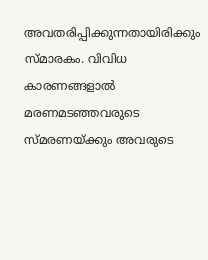അവതരിപ്പിക്കുന്നതായിരിക്കും സ്മാരകം. വിവിധ കാരണങ്ങളാല്‍ മരണമടഞ്ഞവരുടെ സ്മരണയ്ക്കും അവരുടെ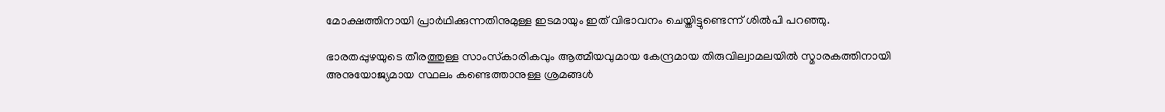മോക്ഷത്തിനായി പ്രാര്‍ഥിക്കുന്നതിനുമുള്ള ഇടമായും ഇത് വിഭാവനം ചെയ്തിട്ടുണ്ടെന്ന് ശില്‍പി പറഞ്ഞു.

ഭാരതപ്പുഴയുടെ തീരത്തുള്ള സാംസ്‌കാരികവും ആത്മീയവുമായ കേന്ദ്രമായ തിരുവില്വാമലയില്‍ സ്മാരകത്തിനായി അനുയോജ്യമായ സ്ഥലം കണ്ടെത്താനുള്ള ശ്രമങ്ങള്‍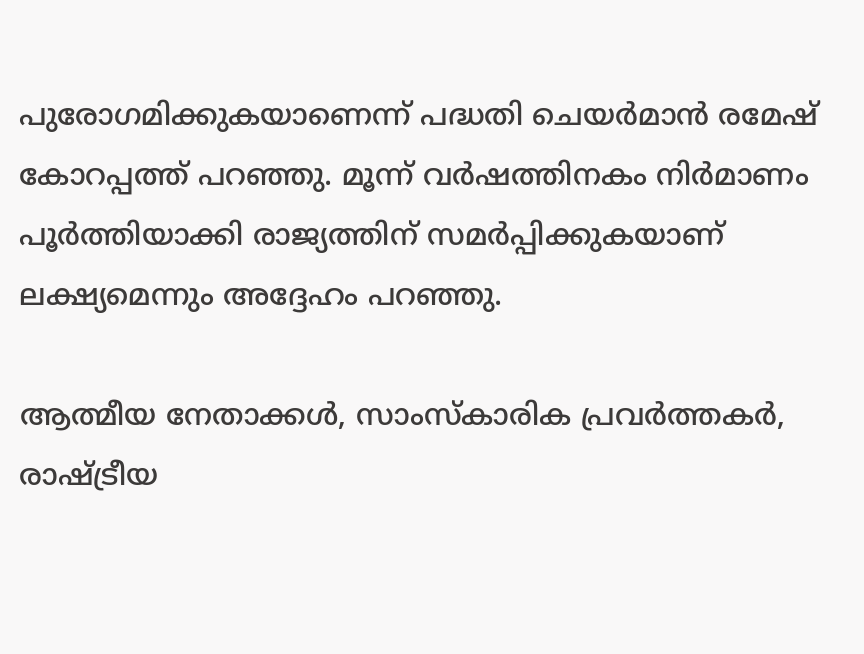പുരോഗമിക്കുകയാണെന്ന് പദ്ധതി ചെയര്‍മാന്‍ രമേഷ് കോറപ്പത്ത് പറഞ്ഞു. മൂന്ന് വര്‍ഷത്തിനകം നിര്‍മാണം പൂര്‍ത്തിയാക്കി രാജ്യത്തിന് സമര്‍പ്പിക്കുകയാണ് ലക്ഷ്യമെന്നും അദ്ദേഹം പറഞ്ഞു.

ആത്മീയ നേതാക്കള്‍, സാംസ്‌കാരിക പ്രവര്‍ത്തകര്‍, രാഷ്ട്രീയ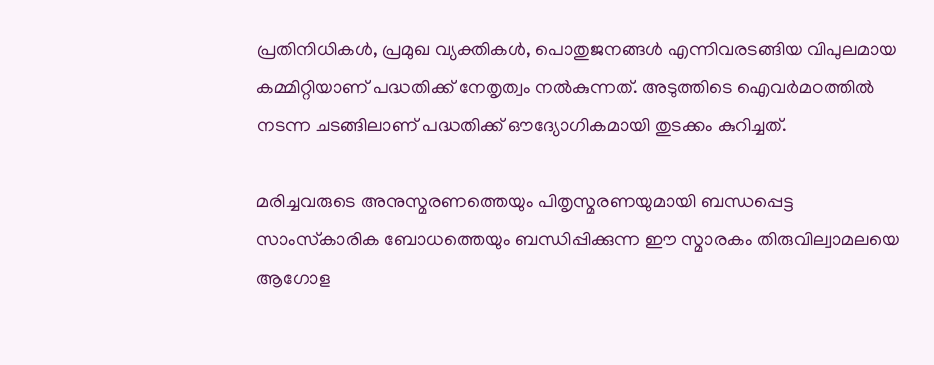പ്രതിനിധികള്‍, പ്രമുഖ വ്യക്തികള്‍, പൊതുജനങ്ങള്‍ എന്നിവരടങ്ങിയ വിപുലമായ കമ്മിറ്റിയാണ് പദ്ധതിക്ക് നേതൃത്വം നല്‍കുന്നത്. അടുത്തിടെ ഐവര്‍മഠത്തില്‍ നടന്ന ചടങ്ങിലാണ് പദ്ധതിക്ക് ഔദ്യോഗികമായി തുടക്കം കുറിച്ചത്.

മരിച്ചവരുടെ അനുസ്മരണത്തെയും പിതൃസ്മരണയുമായി ബന്ധപ്പെട്ട സാംസ്‌കാരിക ബോധത്തെയും ബന്ധിപ്പിക്കുന്ന ഈ സ്മാരകം തിരുവില്വാമലയെ ആഗോള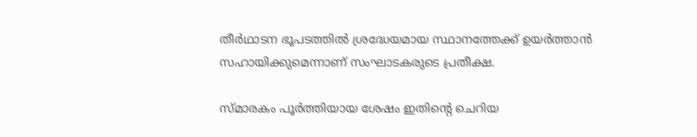തീര്‍ഥാടന ഭൂപടത്തില്‍ ശ്രദ്ധേയമായ സ്ഥാനത്തേക്ക് ഉയര്‍ത്താന്‍ സഹായിക്കുമെന്നാണ് സംഘാടകരുടെ പ്രതീക്ഷ.

സ്മാരകം പൂര്‍ത്തിയായ ശേഷം ഇതിന്റെ ചെറിയ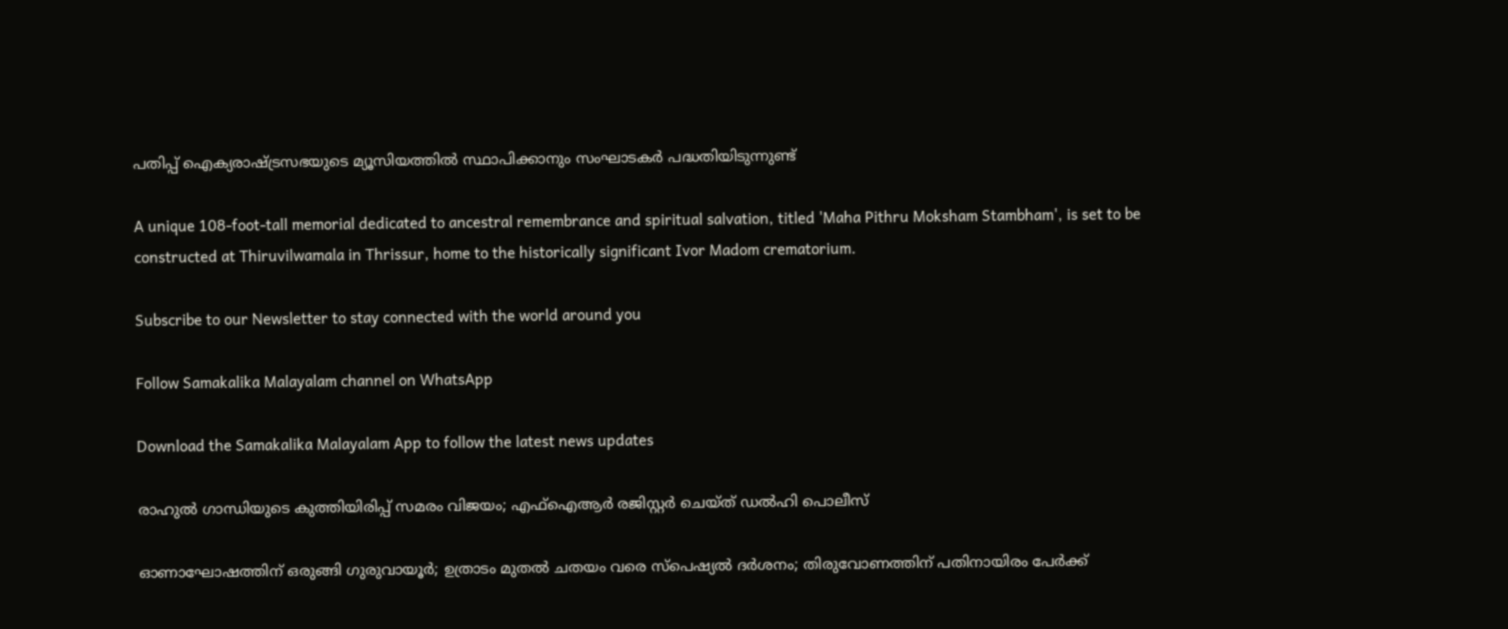പതിപ്പ് ഐക്യരാഷ്ട്രസഭയുടെ മ്യൂസിയത്തില്‍ സ്ഥാപിക്കാനും സംഘാടകര്‍ പദ്ധതിയിടുന്നുണ്ട്

A unique 108-foot-tall memorial dedicated to ancestral remembrance and spiritual salvation, titled 'Maha Pithru Moksham Stambham', is set to be constructed at Thiruvilwamala in Thrissur, home to the historically significant Ivor Madom crematorium.

Subscribe to our Newsletter to stay connected with the world around you

Follow Samakalika Malayalam channel on WhatsApp

Download the Samakalika Malayalam App to follow the latest news updates

രാഹുൽ ഗാന്ധിയുടെ കുത്തിയിരിപ്പ് സമരം വിജയം; എഫ്ഐആർ രജിസ്റ്റർ ചെയ്ത് ഡൽഹി പൊലീസ്

ഓണാഘോഷത്തിന് ഒരുങ്ങി ഗുരുവായൂര്‍; ഉത്രാടം മുതല്‍ ചതയം വരെ സ്‌പെഷ്യല്‍ ദര്‍ശനം; തിരുവോണത്തിന് പതിനായിരം പേര്‍ക്ക്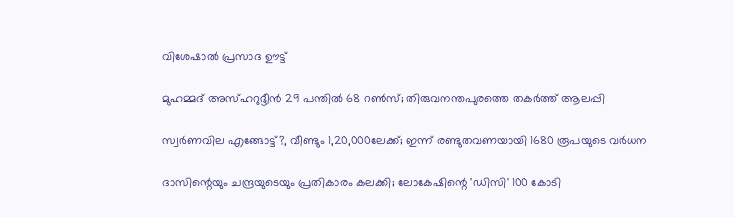വിശേഷാല്‍ പ്രസാദ ഊട്ട്

മുഹമ്മദ് അസ്ഹറുദ്ദീൻ 29 പന്തിൽ 68 റൺസ്; തിരുവനന്തപുരത്തെ തകർത്ത് ആലപ്പി

സ്വര്‍ണവില എങ്ങോട്ട്?, വീണ്ടും 1,20,000ലേക്ക്; ഇന്ന് രണ്ടുതവണയായി 1680 രൂപയുടെ വര്‍ധന

ദാസിന്റെയും ചന്ദ്രയുടെയും പ്രതികാരം കലക്കി; ലോകേഷിന്റെ 'ഡിസി' 100 കോടി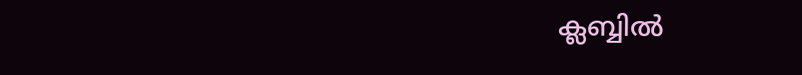ക്ലബ്ബിൽ